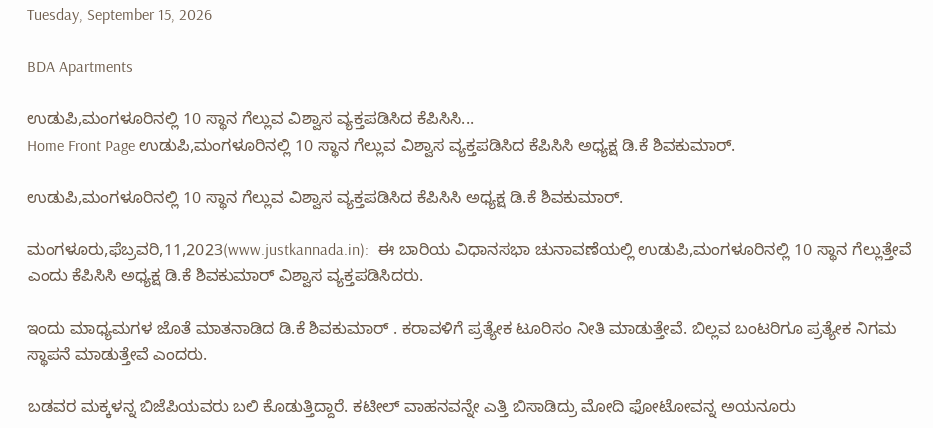Tuesday, September 15, 2026

BDA Apartments

ಉಡುಪಿ,ಮಂಗಳೂರಿನಲ್ಲಿ 10 ಸ್ಥಾನ ಗೆಲ್ಲುವ ವಿಶ್ವಾಸ ವ್ಯಕ್ತಪಡಿಸಿದ ಕೆಪಿಸಿಸಿ...
Home Front Page ಉಡುಪಿ,ಮಂಗಳೂರಿನಲ್ಲಿ 10 ಸ್ಥಾನ ಗೆಲ್ಲುವ ವಿಶ್ವಾಸ ವ್ಯಕ್ತಪಡಿಸಿದ ಕೆಪಿಸಿಸಿ ಅಧ್ಯಕ್ಷ ಡಿ.ಕೆ ಶಿವಕುಮಾರ್.

ಉಡುಪಿ,ಮಂಗಳೂರಿನಲ್ಲಿ 10 ಸ್ಥಾನ ಗೆಲ್ಲುವ ವಿಶ್ವಾಸ ವ್ಯಕ್ತಪಡಿಸಿದ ಕೆಪಿಸಿಸಿ ಅಧ್ಯಕ್ಷ ಡಿ.ಕೆ ಶಿವಕುಮಾರ್.

ಮಂಗಳೂರು,ಫೆಬ್ರವರಿ,11,2023(www.justkannada.in):  ಈ ಬಾರಿಯ ವಿಧಾನಸಭಾ ಚುನಾವಣೆಯಲ್ಲಿ ಉಡುಪಿ,ಮಂಗಳೂರಿನಲ್ಲಿ 10 ಸ್ಥಾನ ಗೆಲ್ಲುತ್ತೇವೆ ಎಂದು ಕೆಪಿಸಿಸಿ ಅಧ್ಯಕ್ಷ ಡಿ.ಕೆ ಶಿವಕುಮಾರ್ ವಿಶ್ವಾಸ ವ್ಯಕ್ತಪಡಿಸಿದರು.

ಇಂದು ಮಾಧ್ಯಮಗಳ ಜೊತೆ ಮಾತನಾಡಿದ ಡಿ.ಕೆ ಶಿವಕುಮಾರ್ . ಕರಾವಳಿಗೆ ಪ್ರತ್ಯೇಕ ಟೂರಿಸಂ ನೀತಿ ಮಾಡುತ್ತೇವೆ. ಬಿಲ್ಲವ ಬಂಟರಿಗೂ ಪ್ರತ್ಯೇಕ ನಿಗಮ ಸ್ಥಾಪನೆ ಮಾಡುತ್ತೇವೆ ಎಂದರು.

ಬಡವರ ಮಕ್ಕಳನ್ನ ಬಿಜೆಪಿಯವರು ಬಲಿ ಕೊಡುತ್ತಿದ್ದಾರೆ. ಕಟೀಲ್ ವಾಹನವನ್ನೇ ಎತ್ತಿ ಬಿಸಾಡಿದ್ರು ಮೋದಿ ಫೋಟೋವನ್ನ ಅಯನೂರು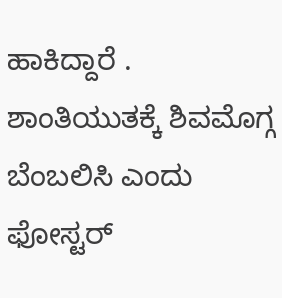ಹಾಕಿದ್ದಾರೆ . ಶಾಂತಿಯುತಕ್ಕೆ ಶಿವಮೊಗ್ಗ ಬೆಂಬಲಿಸಿ ಎಂದು ಫೋಸ್ಟರ್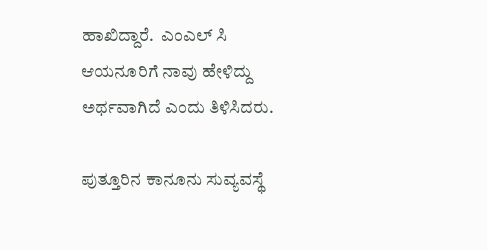ಹಾಖಿದ್ದಾರೆ.  ಎಂಎಲ್ ಸಿ ಆಯನೂರಿಗೆ ನಾವು ಹೇಳಿದ್ದು ಅರ್ಥವಾಗಿದೆ ಎಂದು ತಿಳಿಸಿದರು.

ಪುತ್ತೂರಿನ ಕಾನೂನು ಸುವ್ಯವಸ್ಥೆ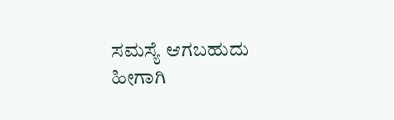ಸಮಸ್ಯೆ ಆಗಬಹುದು ಹೀಗಾಗಿ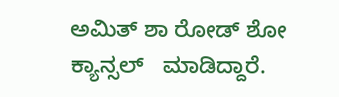ಅಮಿತ್ ಶಾ ರೋಡ್ ಶೋ ಕ್ಯಾನ್ಸಲ್   ಮಾಡಿದ್ದಾರೆ.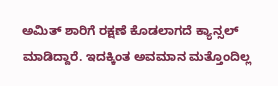ಅಮಿತ್ ಶಾರಿಗೆ ರಕ್ಷಣೆ ಕೊಡಲಾಗದೆ ಕ್ಯಾನ್ಸಲ್ ಮಾಡಿದ್ದಾರೆ. ಇದಕ್ಕಿಂತ ಅವಮಾನ ಮತ್ತೊಂದಿಲ್ಲ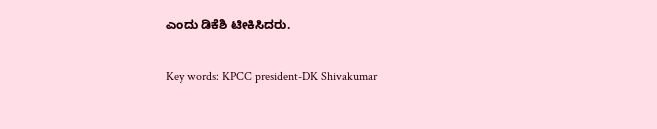ಎಂದು ಡಿಕೆಶಿ ಟೀಕಿಸಿದರು.

Key words: KPCC president-DK Shivakumar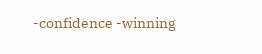-confidence -winning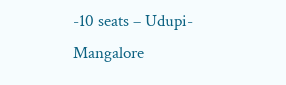-10 seats – Udupi-Mangalore